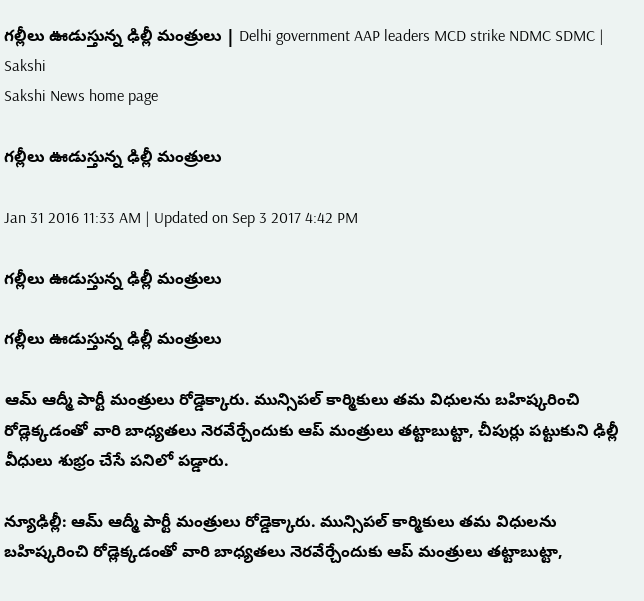గల్లీలు ఊడుస్తున్న ఢిల్లీ మంత్రులు | Delhi government AAP leaders MCD strike NDMC SDMC | Sakshi
Sakshi News home page

గల్లీలు ఊడుస్తున్న ఢిల్లీ మంత్రులు

Jan 31 2016 11:33 AM | Updated on Sep 3 2017 4:42 PM

గల్లీలు ఊడుస్తున్న ఢిల్లీ మంత్రులు

గల్లీలు ఊడుస్తున్న ఢిల్లీ మంత్రులు

ఆమ్ ఆద్మీ పార్టీ మంత్రులు రోడ్డెక్కారు. మున్సిపల్ కార్మికులు తమ విధులను బహిష్కరించి రోడ్లెక్కడంతో వారి బాధ్యతలు నెరవేర్చేందుకు ఆప్ మంత్రులు తట్టాబుట్టా, చీపుర్లు పట్టుకుని ఢిల్లీ వీధులు శుభ్రం చేసే పనిలో పడ్డారు.

న్యూఢిల్లీ: ఆమ్ ఆద్మీ పార్టీ మంత్రులు రోడ్డెక్కారు. మున్సిపల్ కార్మికులు తమ విధులను బహిష్కరించి రోడ్లెక్కడంతో వారి బాధ్యతలు నెరవేర్చేందుకు ఆప్ మంత్రులు తట్టాబుట్టా,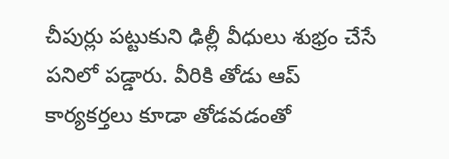చీపుర్లు పట్టుకుని ఢిల్లీ వీధులు శుభ్రం చేసే పనిలో పడ్డారు. వీరికి తోడు ఆప్ కార్యకర్తలు కూడా తోడవడంతో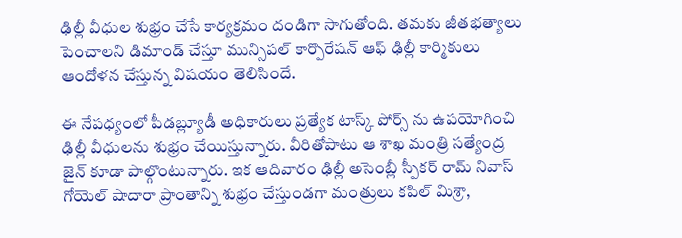ఢిల్లీ వీధుల శుభ్రం చేసే కార్యక్రమం దండిగా సాగుతోంది. తమకు జీతభత్యాలు పెంచాలని డిమాండ్ చేస్తూ మున్సిపల్ కార్పొరేషన్ ఆఫ్ ఢిల్లీ కార్మికులు ఆందోళన చేస్తున్న విషయం తెలిసిందే.

ఈ నేపధ్యంలో పీడబ్ల్యూడీ అధికారులు ప్రత్యేక టాస్క్ పోర్స్ ను ఉపయోగించి ఢిల్లీ వీధులను శుభ్రం చేయిస్తున్నారు. వీరితోపాటు ఆ శాఖ మంత్రి సత్యేంద్ర జైన్ కూడా పాల్గొంటున్నారు. ఇక ఆదివారం ఢిల్లీ అసెంబ్లీ స్పీకర్ రామ్ నివాస్ గోయెల్ షాదారా ప్రాంతాన్ని శుభ్రం చేస్తుండగా మంత్రులు కపిల్ మిశ్రా,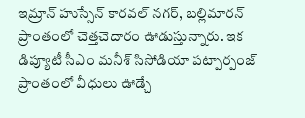ఇమ్రాన్ హుస్సేన్ కారవల్ నగర్, బల్లిమారన్ ప్రాంతంలో చెత్తచెదారం ఊడుస్తున్నారు. ఇక డిప్యూటీ సీఎం మనీశ్ సిసోడియా పట్పార్పంజ్ ప్రాంతంలో వీధులు ఊడ్చే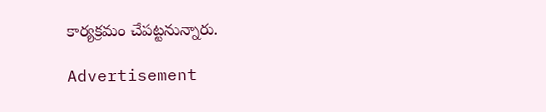కార్యక్రమం చేపట్టనున్నారు.

Advertisement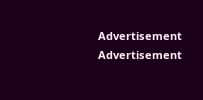Advertisement
Advertisement